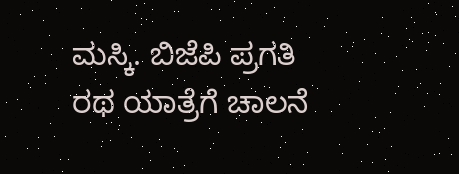ಮಸ್ಕಿ. ಬಿಜೆಪಿ ಪ್ರಗತಿ ರಥ ಯಾತ್ರೆಗೆ ಚಾಲನೆ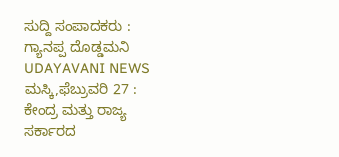ಸುದ್ದಿ ಸಂಪಾದಕರು : ಗ್ಯಾನಪ್ಪ ದೊಡ್ಡಮನಿ
UDAYAVANI NEWS
ಮಸ್ಕಿ,ಫೆಬ್ರುವರಿ 27 : ಕೇಂದ್ರ ಮತ್ತು ರಾಜ್ಯ ಸರ್ಕಾರದ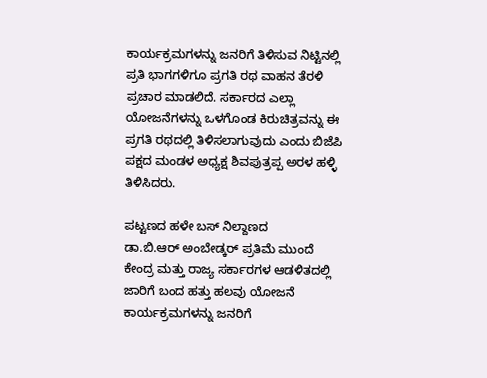ಕಾರ್ಯಕ್ರಮಗಳನ್ನು ಜನರಿಗೆ ತಿಳಿಸುವ ನಿಟ್ಟಿನಲ್ಲಿ ಪ್ರತಿ ಭಾಗಗಳಿಗೂ ಪ್ರಗತಿ ರಥ ವಾಹನ ತೆರಳಿ ಪ್ರಚಾರ ಮಾಡಲಿದೆ. ಸರ್ಕಾರದ ಎಲ್ಲಾ ಯೋಜನೆಗಳನ್ನು ಒಳಗೊಂಡ ಕಿರುಚಿತ್ರವನ್ನು ಈ ಪ್ರಗತಿ ರಥದಲ್ಲಿ ತಿಳಿಸಲಾಗುವುದು ಎಂದು ಬಿಜೆಪಿ ಪಕ್ಷದ ಮಂಡಳ ಅಧ್ಯಕ್ಷ ಶಿವಪುತ್ರಪ್ಪ ಅರಳ ಹಳ್ಳಿ ತಿಳಿಸಿದರು.

ಪಟ್ಟಣದ ಹಳೇ ಬಸ್ ನಿಲ್ದಾಣದ
ಡಾ.ಬಿ.ಆರ್ ಅಂಬೇಡ್ಕರ್ ಪ್ರತಿಮೆ ಮುಂದೆ
ಕೇಂದ್ರ ಮತ್ತು ರಾಜ್ಯ ಸರ್ಕಾರಗಳ ಆಡಳಿತದಲ್ಲಿ ಜಾರಿಗೆ ಬಂದ ಹತ್ತು ಹಲವು ಯೋಜನೆ ಕಾರ್ಯಕ್ರಮಗಳನ್ನು ಜನರಿಗೆ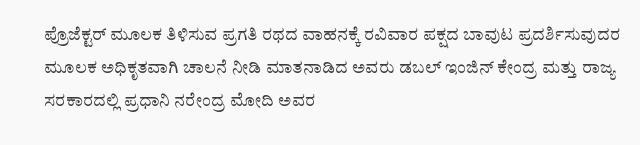ಪ್ರೊಜೆಕ್ಟರ್ ಮೂಲಕ ತಿಳಿಸುವ ಪ್ರಗತಿ ರಥದ ವಾಹನಕ್ಕೆ ರವಿವಾರ ಪಕ್ಷದ ಬಾವುಟ ಪ್ರದರ್ಶಿಸುವುದರ ಮೂಲಕ ಅಧಿಕೃತವಾಗಿ ಚಾಲನೆ ನೀಡಿ ಮಾತನಾಡಿದ ಅವರು ಡಬಲ್ ಇಂಜಿನ್ ಕೇಂದ್ರ ಮತ್ತು ರಾಜ್ಯ ಸರಕಾರದಲ್ಲಿ ಪ್ರಧಾನಿ ನರೇಂದ್ರ ಮೋದಿ ಅವರ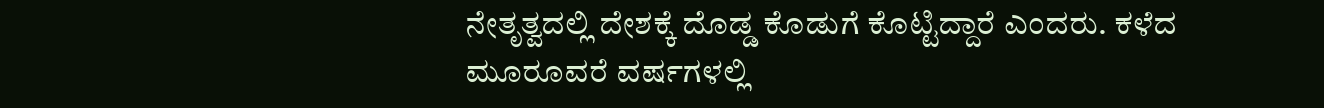ನೇತೃತ್ವದಲ್ಲಿ ದೇಶಕ್ಕೆ ದೊಡ್ಡ ಕೊಡುಗೆ ಕೊಟ್ಟಿದ್ದಾರೆ ಎಂದರು. ಕಳೆದ ಮೂರೂವರೆ ವರ್ಷಗಳಲ್ಲಿ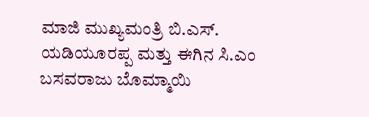ಮಾಜಿ ಮುಖ್ಯಮಂತ್ರಿ ಬಿ.ಎಸ್. ಯಡಿಯೂರಪ್ಪ ಮತ್ತು ಈಗಿನ ಸಿ.ಎಂ ಬಸವರಾಜು ಬೊಮ್ಮಾಯಿ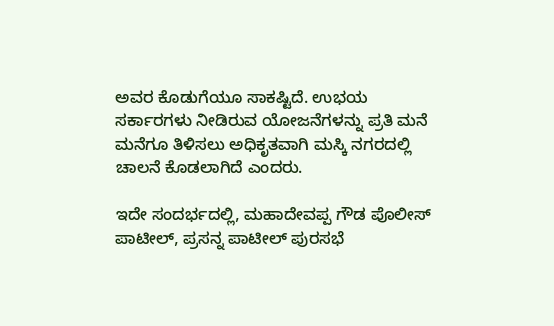ಅವರ ಕೊಡುಗೆಯೂ ಸಾಕಷ್ಟಿದೆ. ಉಭಯ ಸರ್ಕಾರಗಳು ನೀಡಿರುವ ಯೋಜನೆಗಳನ್ನು ಪ್ರತಿ ಮನೆ ಮನೆಗೂ ತಿಳಿಸಲು ಅಧಿಕೃತವಾಗಿ ಮಸ್ಕಿ ನಗರದಲ್ಲಿ ಚಾಲನೆ ಕೊಡಲಾಗಿದೆ ಎಂದರು.

ಇದೇ ಸಂದರ್ಭದಲ್ಲಿ, ಮಹಾದೇವಪ್ಪ ಗೌಡ ಪೊಲೀಸ್ ಪಾಟೀಲ್, ಪ್ರಸನ್ನ ಪಾಟೀಲ್ ಪುರಸಭೆ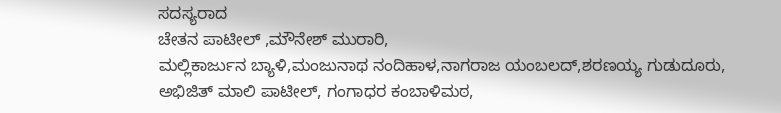ಸದಸ್ಯರಾದ
ಚೇತನ ಪಾಟೀಲ್ ,ಮೌನೇಶ್ ಮುರಾರಿ,
ಮಲ್ಲಿಕಾರ್ಜುನ ಬ್ಯಾಳಿ,ಮಂಜುನಾಥ ನಂದಿಹಾಳ,ನಾಗರಾಜ ಯಂಬಲದ್,ಶರಣಯ್ಯ ಗುಡುದೂರು, ಅಭಿಜಿತ್ ಮಾಲಿ ಪಾಟೀಲ್, ಗಂಗಾಧರ ಕಂಬಾಳಿಮಠ,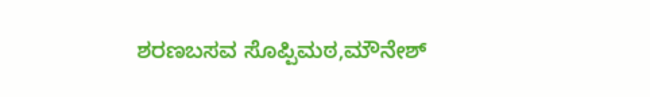ಶರಣಬಸವ ಸೊಪ್ಪಿಮಠ,ಮೌನೇಶ್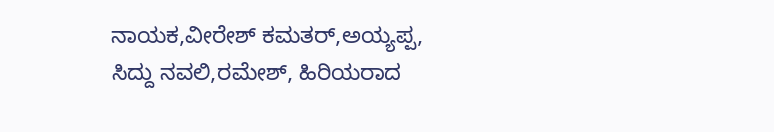ನಾಯಕ,ವೀರೇಶ್ ಕಮತರ್,ಅಯ್ಯಪ್ಪ,
ಸಿದ್ದು ನವಲಿ,ರಮೇಶ್, ಹಿರಿಯರಾದ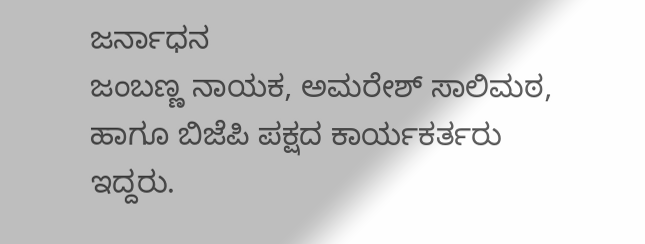ಜರ್ನಾಧನ
ಜಂಬಣ್ಣ ನಾಯಕ, ಅಮರೇಶ್ ಸಾಲಿಮಠ,
ಹಾಗೂ ಬಿಜೆಪಿ ಪಕ್ಷದ ಕಾರ್ಯಕರ್ತರು ಇದ್ದರು.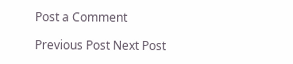Post a Comment

Previous Post Next Post